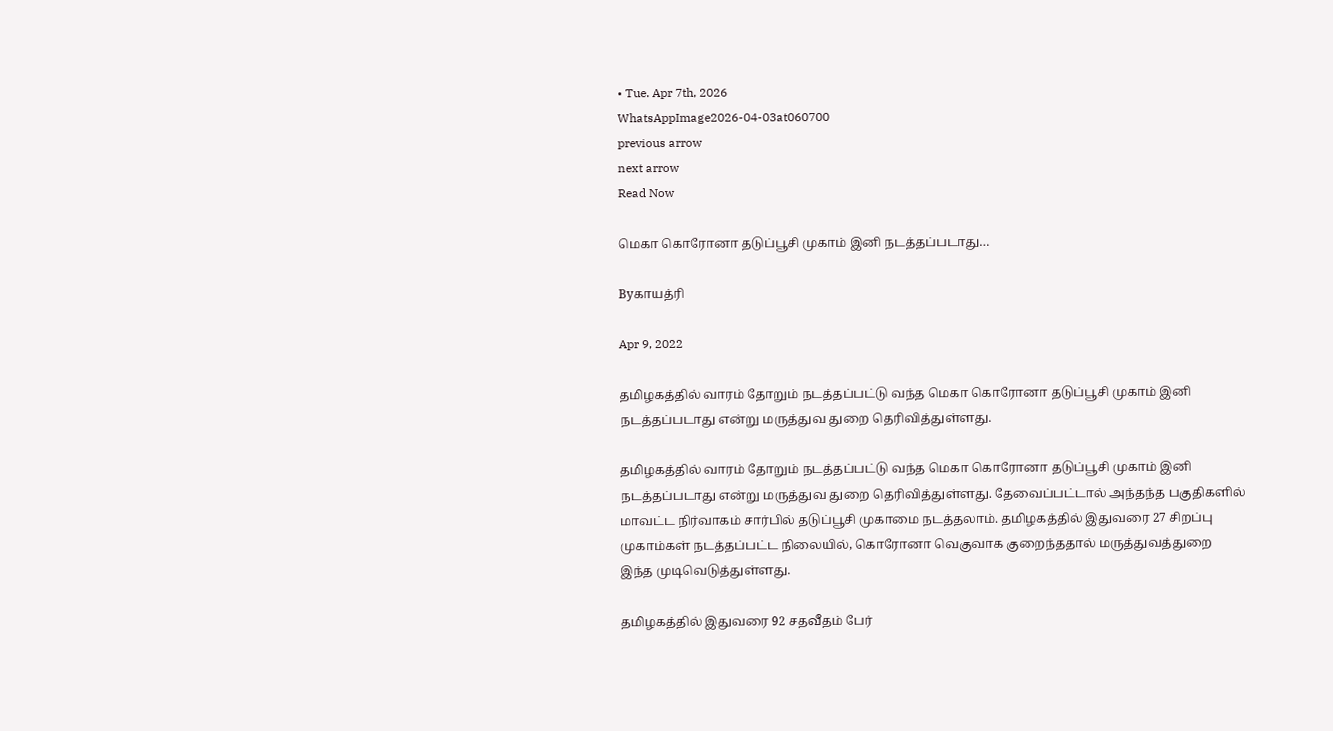• Tue. Apr 7th, 2026
WhatsAppImage2026-04-03at060700
previous arrow
next arrow
Read Now

மெகா கொரோனா தடுப்பூசி முகாம் இனி நடத்தப்படாது…

Byகாயத்ரி

Apr 9, 2022

தமிழகத்தில் வாரம் தோறும் நடத்தப்பட்டு வந்த மெகா கொரோனா தடுப்பூசி முகாம் இனி நடத்தப்படாது என்று மருத்துவ துறை தெரிவித்துள்ளது.

தமிழகத்தில் வாரம் தோறும் நடத்தப்பட்டு வந்த மெகா கொரோனா தடுப்பூசி முகாம் இனி நடத்தப்படாது என்று மருத்துவ துறை தெரிவித்துள்ளது. தேவைப்பட்டால் அந்தந்த பகுதிகளில் மாவட்ட நிர்வாகம் சார்பில் தடுப்பூசி முகாமை நடத்தலாம். தமிழகத்தில் இதுவரை 27 சிறப்பு முகாம்கள் நடத்தப்பட்ட நிலையில், கொரோனா வெகுவாக குறைந்ததால் மருத்துவத்துறை இந்த முடிவெடுத்துள்ளது.

தமிழகத்தில் இதுவரை 92 சதவீதம் பேர்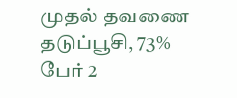முதல் தவணை தடுப்பூசி, 73% பேர் 2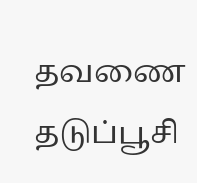தவணை தடுப்பூசி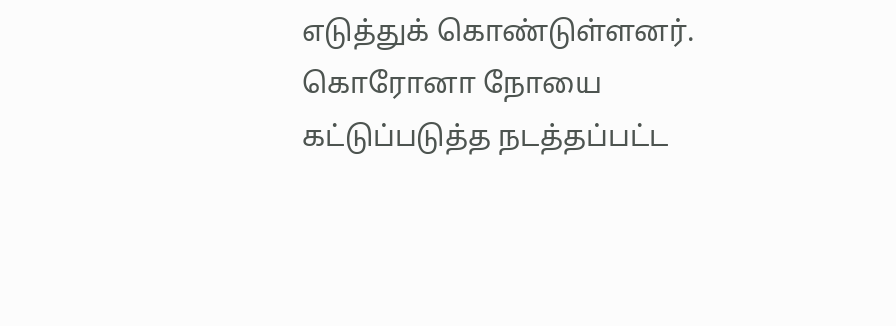எடுத்துக் கொண்டுள்ளனர். கொரோனா நோயை கட்டுப்படுத்த நடத்தப்பட்ட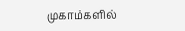முகாம்களில்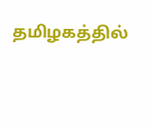தமிழகத்தில்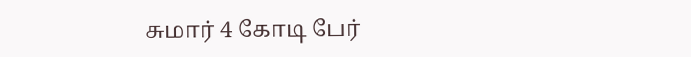சுமார் 4 கோடி பேர்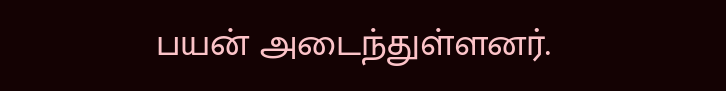பயன் அடைந்துள்ளனர்.